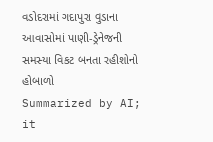વડોદરામાં ગદાપુરા વુડાના આવાસોમાં પાણી-ડ્રેનેજની સમસ્યા વિકટ બનતા રહીશોનો હોબાળો
Summarized by AI; it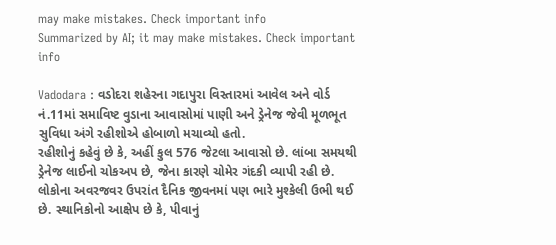may make mistakes. Check important info
Summarized by AI; it may make mistakes. Check important info

Vadodara : વડોદરા શહેરના ગદાપુરા વિસ્તારમાં આવેલ અને વોર્ડ નં.11માં સમાવિષ્ટ વુડાના આવાસોમાં પાણી અને ડ્રેનેજ જેવી મૂળભૂત સુવિધા અંગે રહીશોએ હોબાળો મચાવ્યો હતો.
રહીશોનું કહેવું છે કે, અહીં કુલ 576 જેટલા આવાસો છે. લાંબા સમયથી ડ્રેનેજ લાઈનો ચોકઅપ છે, જેના કારણે ચોમેર ગંદકી વ્યાપી રહી છે. લોકોના અવરજવર ઉપરાંત દૈનિક જીવનમાં પણ ભારે મુશ્કેલી ઉભી થઈ છે. સ્થાનિકોનો આક્ષેપ છે કે, પીવાનું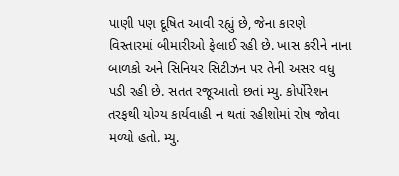પાણી પણ દૂષિત આવી રહ્યું છે, જેના કારણે વિસ્તારમાં બીમારીઓ ફેલાઈ રહી છે. ખાસ કરીને નાના બાળકો અને સિનિયર સિટીઝન પર તેની અસર વધુ પડી રહી છે. સતત રજૂઆતો છતાં મ્યુ. કોર્પોરેશન તરફથી યોગ્ય કાર્યવાહી ન થતાં રહીશોમાં રોષ જોવા મળ્યો હતો. મ્યુ.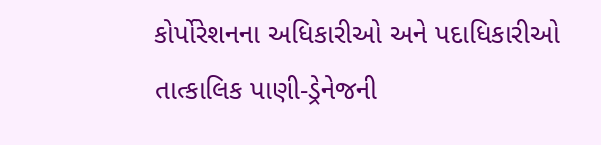કોર્પોરેશનના અધિકારીઓ અને પદાધિકારીઓ તાત્કાલિક પાણી-ડ્રેનેજની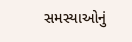સમસ્યાઓનું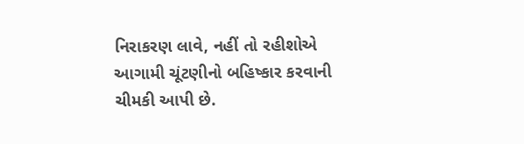નિરાકરણ લાવે, નહીં તો રહીશોએ આગામી ચૂંટણીનો બહિષ્કાર કરવાની ચીમકી આપી છે.